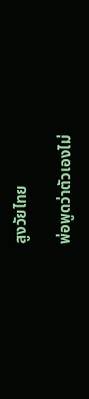สูงวัยไทย

พ่อพูดว่าตัวเองไม่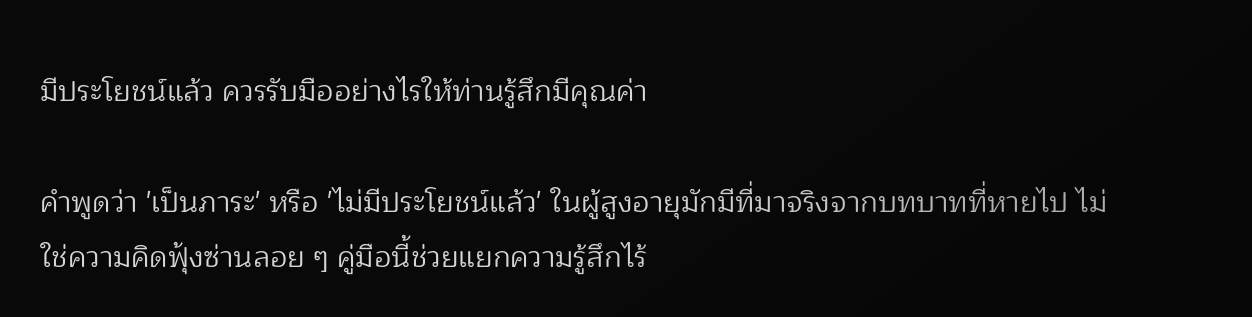มีประโยชน์แล้ว ควรรับมืออย่างไรให้ท่านรู้สึกมีคุณค่า

คำพูดว่า 'เป็นภาระ' หรือ 'ไม่มีประโยชน์แล้ว' ในผู้สูงอายุมักมีที่มาจริงจากบทบาทที่หายไป ไม่ใช่ความคิดฟุ้งซ่านลอย ๆ คู่มือนี้ช่วยแยกความรู้สึกไร้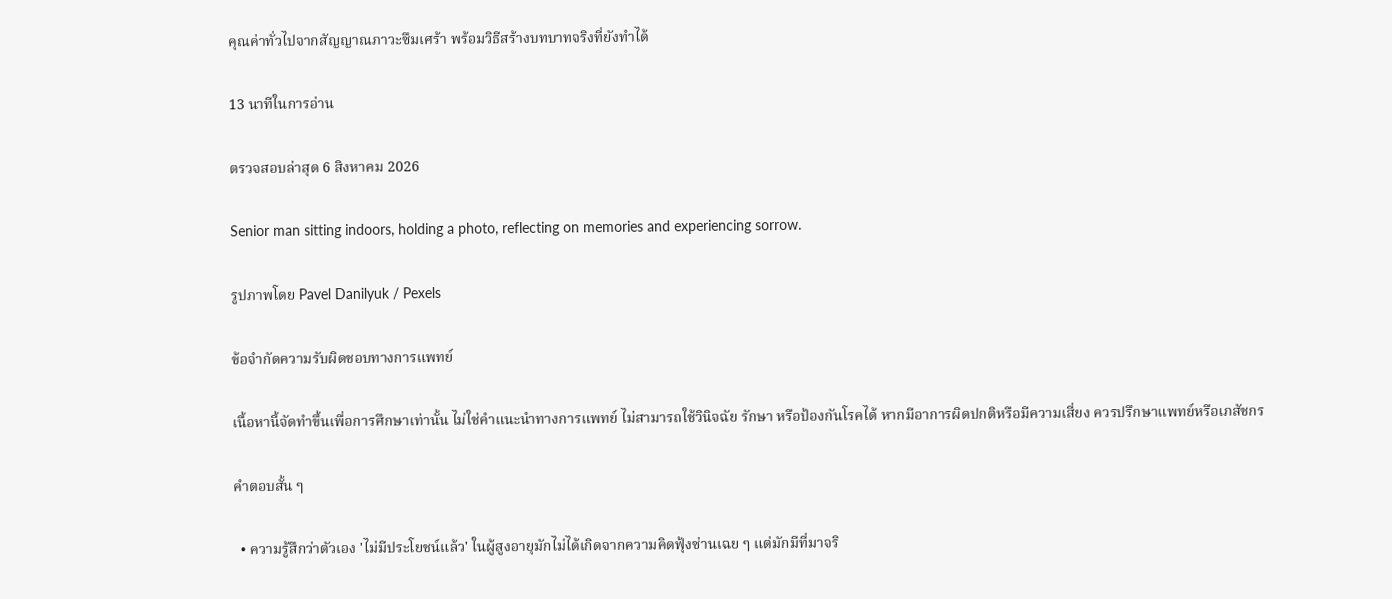คุณค่าทั่วไปจากสัญญาณภาวะซึมเศร้า พร้อมวิธีสร้างบทบาทจริงที่ยังทำได้

13 นาทีในการอ่าน

ตรวจสอบล่าสุด 6 สิงหาคม 2026

Senior man sitting indoors, holding a photo, reflecting on memories and experiencing sorrow.

รูปภาพโดย Pavel Danilyuk / Pexels

ข้อจำกัดความรับผิดชอบทางการแพทย์

เนื้อหานี้จัดทำขึ้นเพื่อการศึกษาเท่านั้น ไม่ใช่คำแนะนำทางการแพทย์ ไม่สามารถใช้วินิจฉัย รักษา หรือป้องกันโรคได้ หากมีอาการผิดปกติหรือมีความเสี่ยง ควรปรึกษาแพทย์หรือเภสัชกร

คำตอบสั้น ๆ

  • ความรู้สึกว่าตัวเอง 'ไม่มีประโยชน์แล้ว' ในผู้สูงอายุมักไม่ได้เกิดจากความคิดฟุ้งซ่านเฉย ๆ แต่มักมีที่มาจริ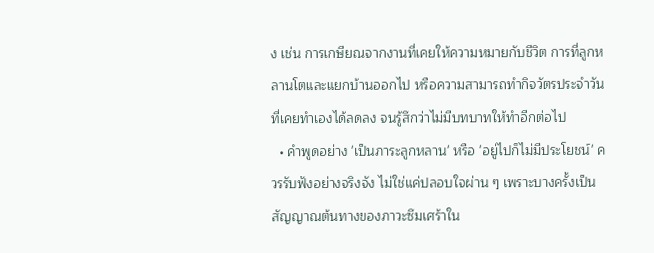ง เช่น การเกษียณจากงานที่เคยให้ความหมายกับชีวิต การที่ลูกหลานโตและแยกบ้านออกไป หรือความสามารถทำกิจวัตรประจำวันที่เคยทำเองได้ลดลง จนรู้สึกว่าไม่มีบทบาทให้ทำอีกต่อไป
  • คำพูดอย่าง 'เป็นภาระลูกหลาน' หรือ 'อยู่ไปก็ไม่มีประโยชน์' ควรรับฟังอย่างจริงจัง ไม่ใช่แค่ปลอบใจผ่าน ๆ เพราะบางครั้งเป็นสัญญาณต้นทางของภาวะซึมเศร้าใน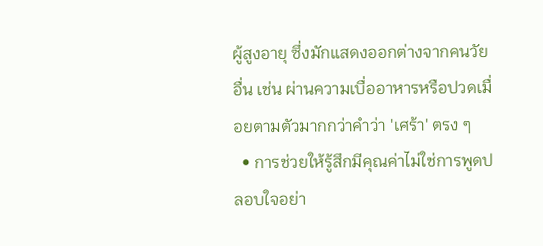ผู้สูงอายุ ซึ่งมักแสดงออกต่างจากคนวัยอื่น เช่น ผ่านความเบื่ออาหารหรือปวดเมื่อยตามตัวมากกว่าคำว่า 'เศร้า' ตรง ๆ
  • การช่วยให้รู้สึกมีคุณค่าไม่ใช่การพูดปลอบใจอย่า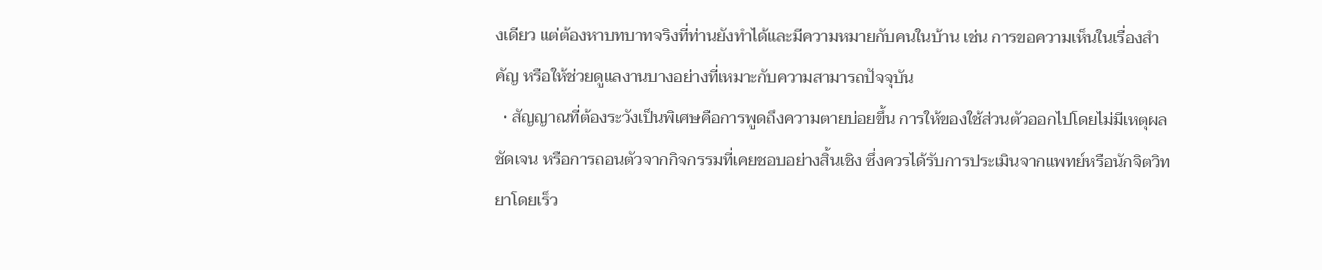งเดียว แต่ต้องหาบทบาทจริงที่ท่านยังทำได้และมีความหมายกับคนในบ้าน เช่น การขอความเห็นในเรื่องสำคัญ หรือให้ช่วยดูแลงานบางอย่างที่เหมาะกับความสามารถปัจจุบัน
  • สัญญาณที่ต้องระวังเป็นพิเศษคือการพูดถึงความตายบ่อยขึ้น การให้ของใช้ส่วนตัวออกไปโดยไม่มีเหตุผลชัดเจน หรือการถอนตัวจากกิจกรรมที่เคยชอบอย่างสิ้นเชิง ซึ่งควรได้รับการประเมินจากแพทย์หรือนักจิตวิทยาโดยเร็ว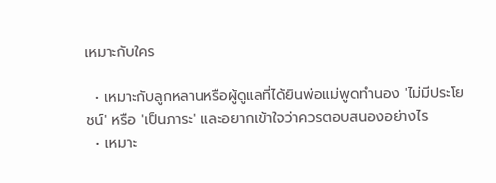เหมาะกับใคร

  • เหมาะกับลูกหลานหรือผู้ดูแลที่ได้ยินพ่อแม่พูดทำนอง 'ไม่มีประโยชน์' หรือ 'เป็นภาระ' และอยากเข้าใจว่าควรตอบสนองอย่างไร
  • เหมาะ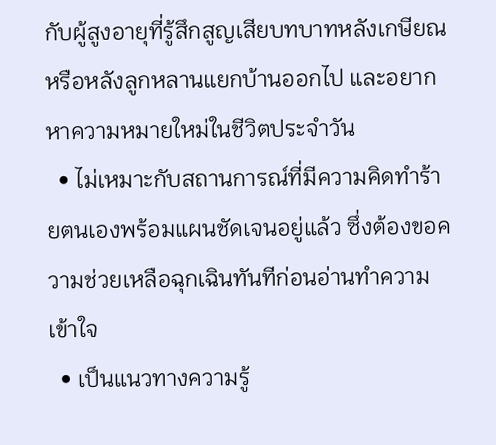กับผู้สูงอายุที่รู้สึกสูญเสียบทบาทหลังเกษียณหรือหลังลูกหลานแยกบ้านออกไป และอยากหาความหมายใหม่ในชีวิตประจำวัน
  • ไม่เหมาะกับสถานการณ์ที่มีความคิดทำร้ายตนเองพร้อมแผนชัดเจนอยู่แล้ว ซึ่งต้องขอความช่วยเหลือฉุกเฉินทันทีก่อนอ่านทำความเข้าใจ
  • เป็นแนวทางความรู้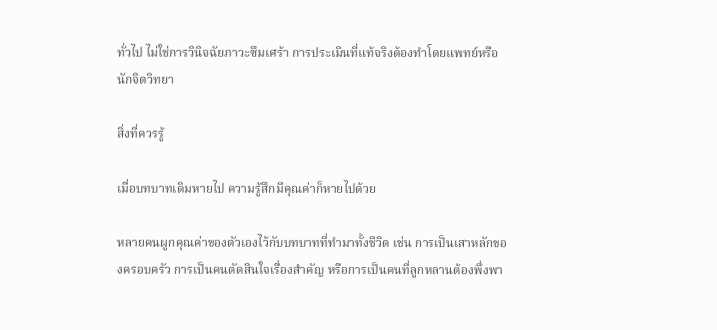ทั่วไป ไม่ใช่การวินิจฉัยภาวะซึมเศร้า การประเมินที่แท้จริงต้องทำโดยแพทย์หรือนักจิตวิทยา

สิ่งที่ควรรู้

เมื่อบทบาทเดิมหายไป ความรู้สึกมีคุณค่าก็หายไปด้วย

หลายคนผูกคุณค่าของตัวเองไว้กับบทบาทที่ทำมาทั้งชีวิต เช่น การเป็นเสาหลักของครอบครัว การเป็นคนตัดสินใจเรื่องสำคัญ หรือการเป็นคนที่ลูกหลานต้องพึ่งพา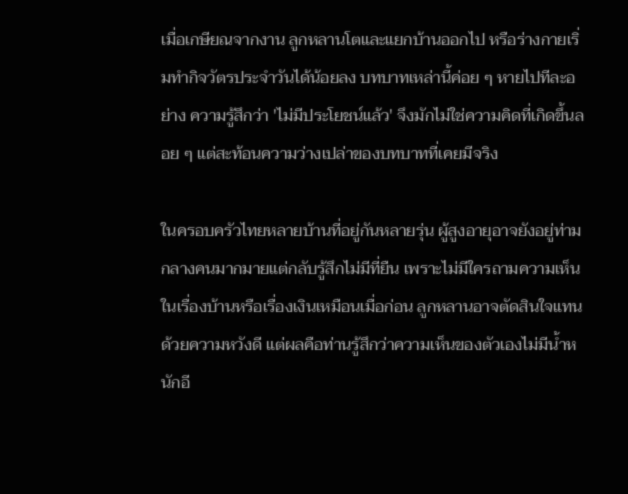เมื่อเกษียณจากงาน ลูกหลานโตและแยกบ้านออกไป หรือร่างกายเริ่มทำกิจวัตรประจำวันได้น้อยลง บทบาทเหล่านี้ค่อย ๆ หายไปทีละอย่าง ความรู้สึกว่า 'ไม่มีประโยชน์แล้ว' จึงมักไม่ใช่ความคิดที่เกิดขึ้นลอย ๆ แต่สะท้อนความว่างเปล่าของบทบาทที่เคยมีจริง

ในครอบครัวไทยหลายบ้านที่อยู่กันหลายรุ่น ผู้สูงอายุอาจยังอยู่ท่ามกลางคนมากมายแต่กลับรู้สึกไม่มีที่ยืน เพราะไม่มีใครถามความเห็นในเรื่องบ้านหรือเรื่องเงินเหมือนเมื่อก่อน ลูกหลานอาจตัดสินใจแทนด้วยความหวังดี แต่ผลคือท่านรู้สึกว่าความเห็นของตัวเองไม่มีน้ำหนักอี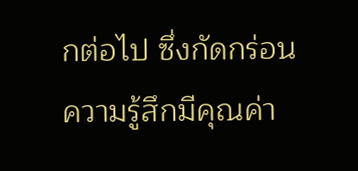กต่อไป ซึ่งกัดกร่อนความรู้สึกมีคุณค่า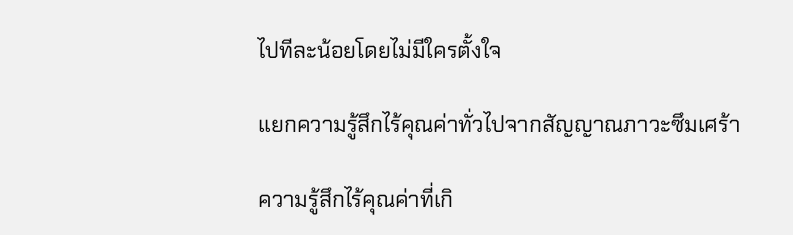ไปทีละน้อยโดยไม่มีใครตั้งใจ

แยกความรู้สึกไร้คุณค่าทั่วไปจากสัญญาณภาวะซึมเศร้า

ความรู้สึกไร้คุณค่าที่เกิ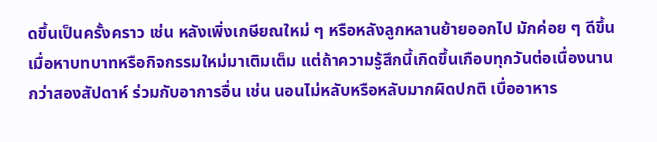ดขึ้นเป็นครั้งคราว เช่น หลังเพิ่งเกษียณใหม่ ๆ หรือหลังลูกหลานย้ายออกไป มักค่อย ๆ ดีขึ้นเมื่อหาบทบาทหรือกิจกรรมใหม่มาเติมเต็ม แต่ถ้าความรู้สึกนี้เกิดขึ้นเกือบทุกวันต่อเนื่องนานกว่าสองสัปดาห์ ร่วมกับอาการอื่น เช่น นอนไม่หลับหรือหลับมากผิดปกติ เบื่ออาหาร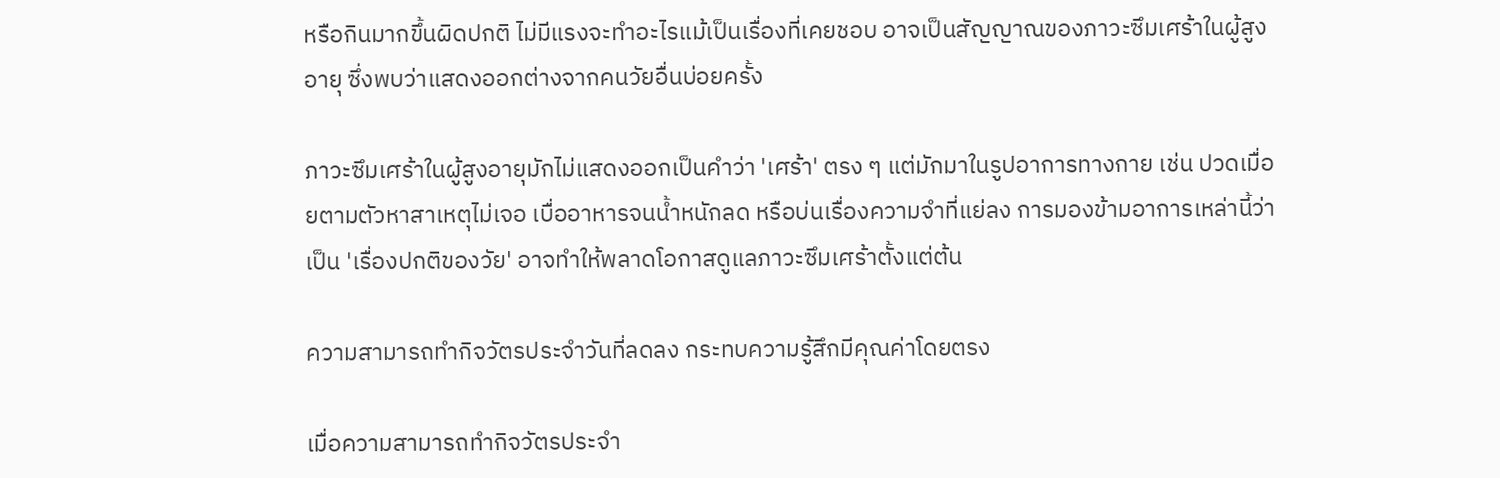หรือกินมากขึ้นผิดปกติ ไม่มีแรงจะทำอะไรแม้เป็นเรื่องที่เคยชอบ อาจเป็นสัญญาณของภาวะซึมเศร้าในผู้สูงอายุ ซึ่งพบว่าแสดงออกต่างจากคนวัยอื่นบ่อยครั้ง

ภาวะซึมเศร้าในผู้สูงอายุมักไม่แสดงออกเป็นคำว่า 'เศร้า' ตรง ๆ แต่มักมาในรูปอาการทางกาย เช่น ปวดเมื่อยตามตัวหาสาเหตุไม่เจอ เบื่ออาหารจนน้ำหนักลด หรือบ่นเรื่องความจำที่แย่ลง การมองข้ามอาการเหล่านี้ว่าเป็น 'เรื่องปกติของวัย' อาจทำให้พลาดโอกาสดูแลภาวะซึมเศร้าตั้งแต่ต้น

ความสามารถทำกิจวัตรประจำวันที่ลดลง กระทบความรู้สึกมีคุณค่าโดยตรง

เมื่อความสามารถทำกิจวัตรประจำ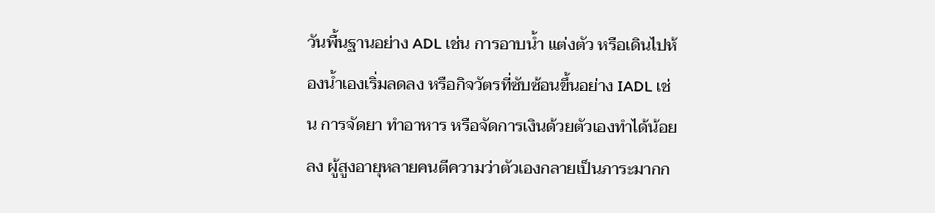วันพื้นฐานอย่าง ADL เช่น การอาบน้ำ แต่งตัว หรือเดินไปห้องน้ำเองเริ่มลดลง หรือกิจวัตรที่ซับซ้อนขึ้นอย่าง IADL เช่น การจัดยา ทำอาหาร หรือจัดการเงินด้วยตัวเองทำได้น้อยลง ผู้สูงอายุหลายคนตีความว่าตัวเองกลายเป็นภาระมากก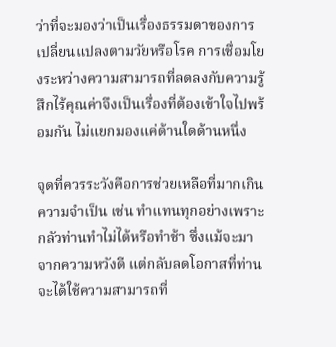ว่าที่จะมองว่าเป็นเรื่องธรรมดาของการเปลี่ยนแปลงตามวัยหรือโรค การเชื่อมโยงระหว่างความสามารถที่ลดลงกับความรู้สึกไร้คุณค่าจึงเป็นเรื่องที่ต้องเข้าใจไปพร้อมกัน ไม่แยกมองแค่ด้านใดด้านหนึ่ง

จุดที่ควรระวังคือการช่วยเหลือที่มากเกินความจำเป็น เช่น ทำแทนทุกอย่างเพราะกลัวท่านทำไม่ได้หรือทำช้า ซึ่งแม้จะมาจากความหวังดี แต่กลับลดโอกาสที่ท่านจะได้ใช้ความสามารถที่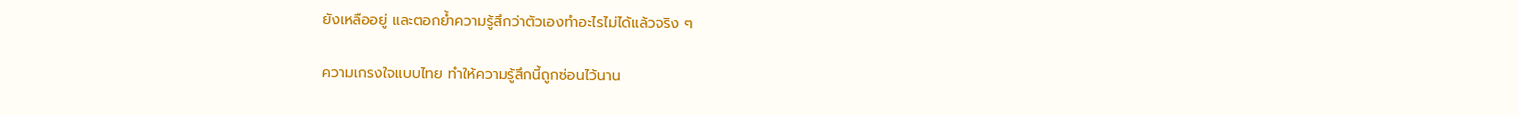ยังเหลืออยู่ และตอกย้ำความรู้สึกว่าตัวเองทำอะไรไม่ได้แล้วจริง ๆ

ความเกรงใจแบบไทย ทำให้ความรู้สึกนี้ถูกซ่อนไว้นาน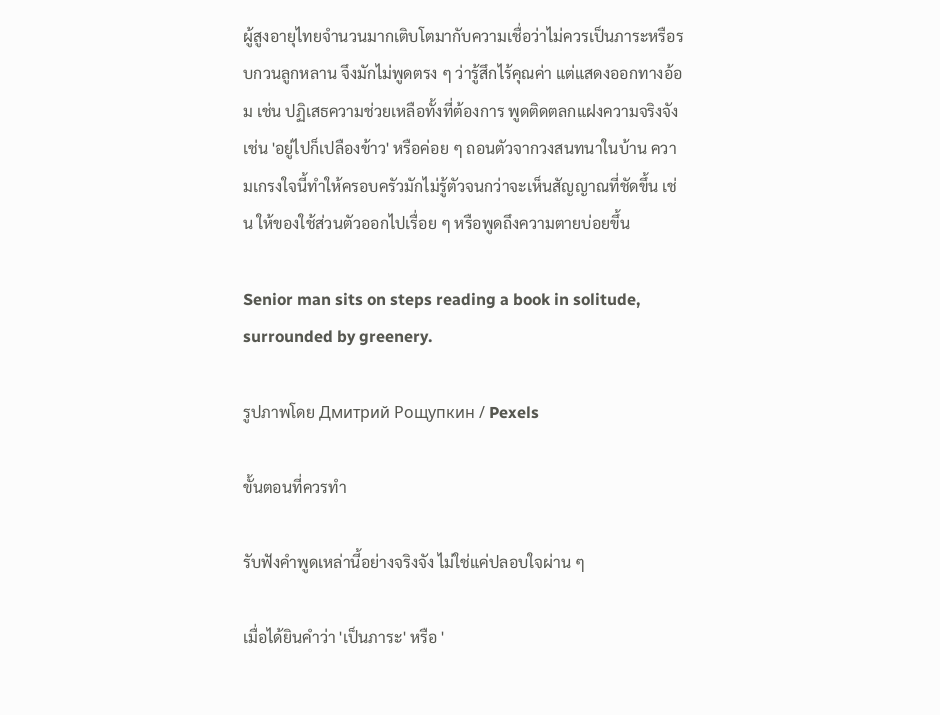ผู้สูงอายุไทยจำนวนมากเติบโตมากับความเชื่อว่าไม่ควรเป็นภาระหรือรบกวนลูกหลาน จึงมักไม่พูดตรง ๆ ว่ารู้สึกไร้คุณค่า แต่แสดงออกทางอ้อม เช่น ปฏิเสธความช่วยเหลือทั้งที่ต้องการ พูดติดตลกแฝงความจริงจัง เช่น 'อยู่ไปก็เปลืองข้าว' หรือค่อย ๆ ถอนตัวจากวงสนทนาในบ้าน ความเกรงใจนี้ทำให้ครอบครัวมักไม่รู้ตัวจนกว่าจะเห็นสัญญาณที่ชัดขึ้น เช่น ให้ของใช้ส่วนตัวออกไปเรื่อย ๆ หรือพูดถึงความตายบ่อยขึ้น

Senior man sits on steps reading a book in solitude, surrounded by greenery.

รูปภาพโดย Дмитрий Рощупкин / Pexels

ขั้นตอนที่ควรทำ

รับฟังคำพูดเหล่านี้อย่างจริงจัง ไม่ใช่แค่ปลอบใจผ่าน ๆ

เมื่อได้ยินคำว่า 'เป็นภาระ' หรือ '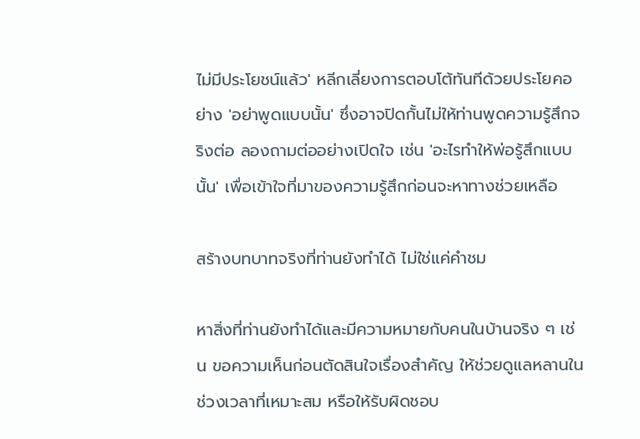ไม่มีประโยชน์แล้ว' หลีกเลี่ยงการตอบโต้ทันทีด้วยประโยคอย่าง 'อย่าพูดแบบนั้น' ซึ่งอาจปิดกั้นไม่ให้ท่านพูดความรู้สึกจริงต่อ ลองถามต่ออย่างเปิดใจ เช่น 'อะไรทำให้พ่อรู้สึกแบบนั้น' เพื่อเข้าใจที่มาของความรู้สึกก่อนจะหาทางช่วยเหลือ

สร้างบทบาทจริงที่ท่านยังทำได้ ไม่ใช่แค่คำชม

หาสิ่งที่ท่านยังทำได้และมีความหมายกับคนในบ้านจริง ๆ เช่น ขอความเห็นก่อนตัดสินใจเรื่องสำคัญ ให้ช่วยดูแลหลานในช่วงเวลาที่เหมาะสม หรือให้รับผิดชอบ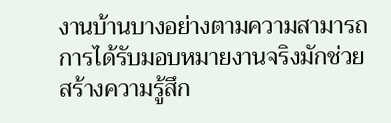งานบ้านบางอย่างตามความสามารถ การได้รับมอบหมายงานจริงมักช่วยสร้างความรู้สึก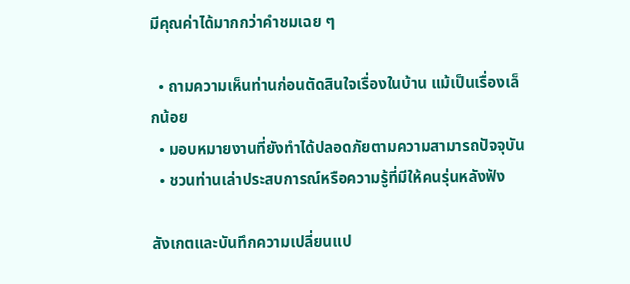มีคุณค่าได้มากกว่าคำชมเฉย ๆ

  • ถามความเห็นท่านก่อนตัดสินใจเรื่องในบ้าน แม้เป็นเรื่องเล็กน้อย
  • มอบหมายงานที่ยังทำได้ปลอดภัยตามความสามารถปัจจุบัน
  • ชวนท่านเล่าประสบการณ์หรือความรู้ที่มีให้คนรุ่นหลังฟัง

สังเกตและบันทึกความเปลี่ยนแป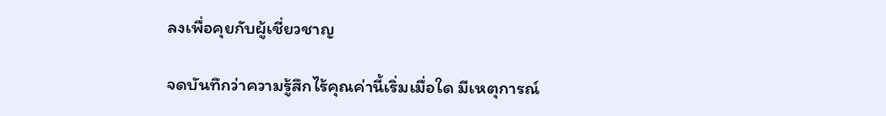ลงเพื่อคุยกับผู้เชี่ยวชาญ

จดบันทึกว่าความรู้สึกไร้คุณค่านี้เริ่มเมื่อใด มีเหตุการณ์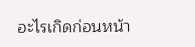อะไรเกิดก่อนหน้า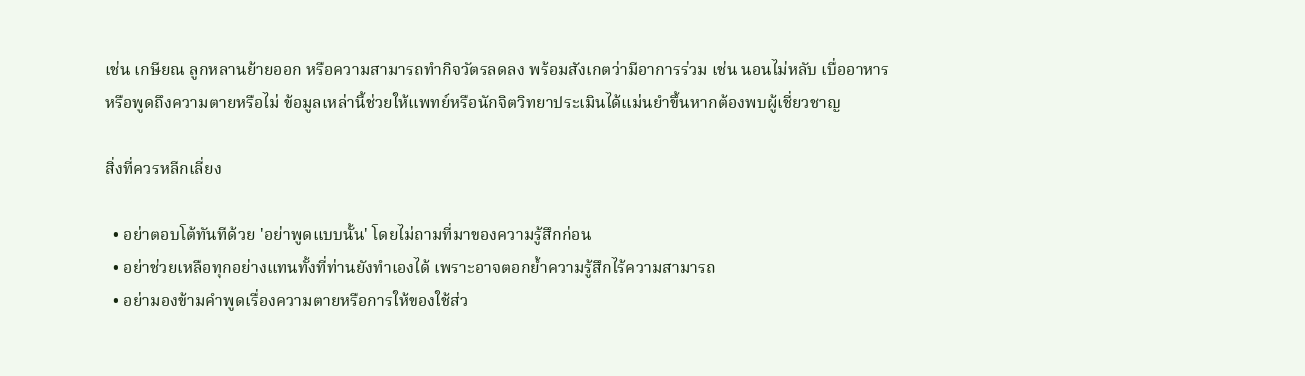เช่น เกษียณ ลูกหลานย้ายออก หรือความสามารถทำกิจวัตรลดลง พร้อมสังเกตว่ามีอาการร่วม เช่น นอนไม่หลับ เบื่ออาหาร หรือพูดถึงความตายหรือไม่ ข้อมูลเหล่านี้ช่วยให้แพทย์หรือนักจิตวิทยาประเมินได้แม่นยำขึ้นหากต้องพบผู้เชี่ยวชาญ

สิ่งที่ควรหลีกเลี่ยง

  • อย่าตอบโต้ทันทีด้วย 'อย่าพูดแบบนั้น' โดยไม่ถามที่มาของความรู้สึกก่อน
  • อย่าช่วยเหลือทุกอย่างแทนทั้งที่ท่านยังทำเองได้ เพราะอาจตอกย้ำความรู้สึกไร้ความสามารถ
  • อย่ามองข้ามคำพูดเรื่องความตายหรือการให้ของใช้ส่ว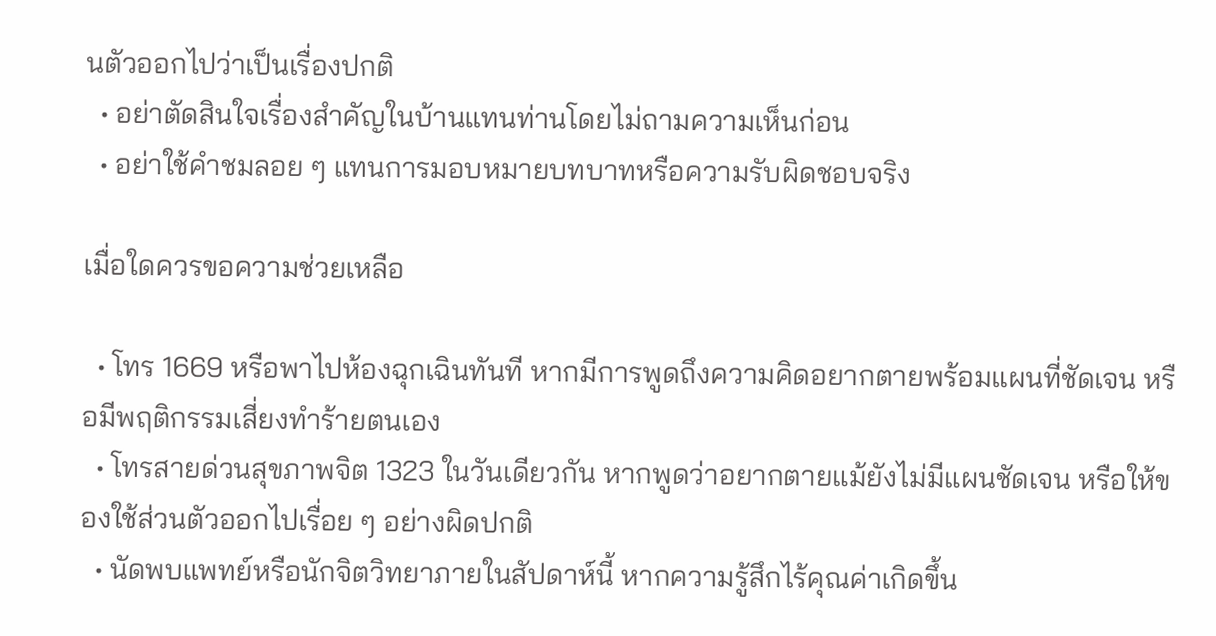นตัวออกไปว่าเป็นเรื่องปกติ
  • อย่าตัดสินใจเรื่องสำคัญในบ้านแทนท่านโดยไม่ถามความเห็นก่อน
  • อย่าใช้คำชมลอย ๆ แทนการมอบหมายบทบาทหรือความรับผิดชอบจริง

เมื่อใดควรขอความช่วยเหลือ

  • โทร 1669 หรือพาไปห้องฉุกเฉินทันที หากมีการพูดถึงความคิดอยากตายพร้อมแผนที่ชัดเจน หรือมีพฤติกรรมเสี่ยงทำร้ายตนเอง
  • โทรสายด่วนสุขภาพจิต 1323 ในวันเดียวกัน หากพูดว่าอยากตายแม้ยังไม่มีแผนชัดเจน หรือให้ของใช้ส่วนตัวออกไปเรื่อย ๆ อย่างผิดปกติ
  • นัดพบแพทย์หรือนักจิตวิทยาภายในสัปดาห์นี้ หากความรู้สึกไร้คุณค่าเกิดขึ้น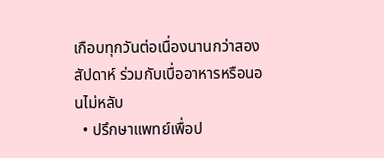เกือบทุกวันต่อเนื่องนานกว่าสองสัปดาห์ ร่วมกับเบื่ออาหารหรือนอนไม่หลับ
  • ปรึกษาแพทย์เพื่อป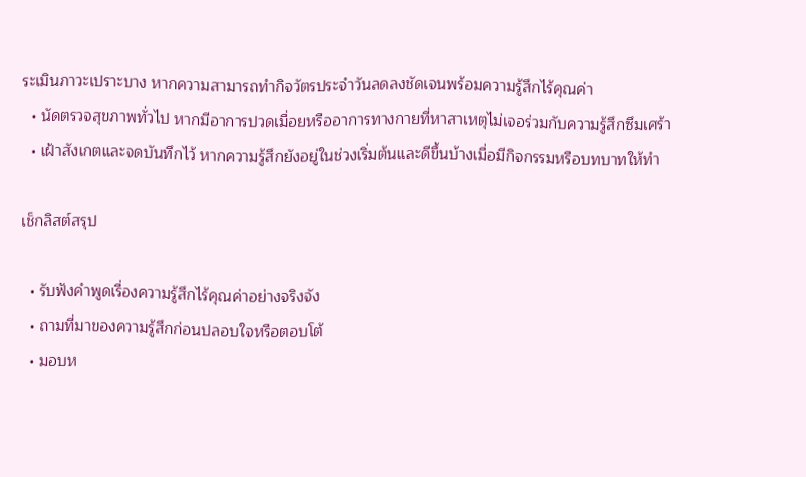ระเมินภาวะเปราะบาง หากความสามารถทำกิจวัตรประจำวันลดลงชัดเจนพร้อมความรู้สึกไร้คุณค่า
  • นัดตรวจสุขภาพทั่วไป หากมีอาการปวดเมื่อยหรืออาการทางกายที่หาสาเหตุไม่เจอร่วมกับความรู้สึกซึมเศร้า
  • เฝ้าสังเกตและจดบันทึกไว้ หากความรู้สึกยังอยู่ในช่วงเริ่มต้นและดีขึ้นบ้างเมื่อมีกิจกรรมหรือบทบาทให้ทำ

เช็กลิสต์สรุป

  • รับฟังคำพูดเรื่องความรู้สึกไร้คุณค่าอย่างจริงจัง
  • ถามที่มาของความรู้สึกก่อนปลอบใจหรือตอบโต้
  • มอบห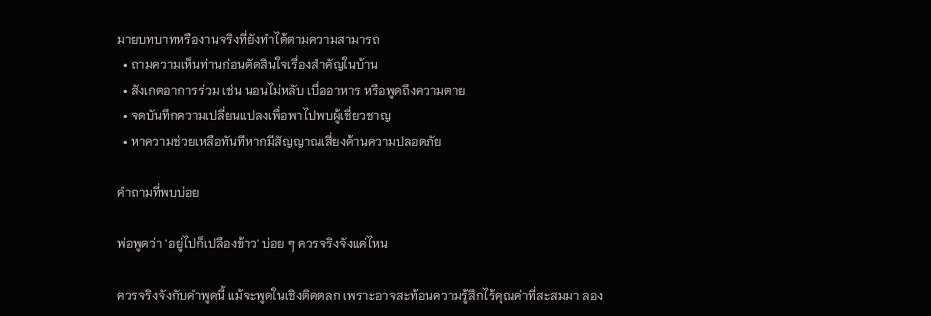มายบทบาทหรืองานจริงที่ยังทำได้ตามความสามารถ
  • ถามความเห็นท่านก่อนตัดสินใจเรื่องสำคัญในบ้าน
  • สังเกตอาการร่วม เช่น นอนไม่หลับ เบื่ออาหาร หรือพูดถึงความตาย
  • จดบันทึกความเปลี่ยนแปลงเพื่อพาไปพบผู้เชี่ยวชาญ
  • หาความช่วยเหลือทันทีหากมีสัญญาณเสี่ยงด้านความปลอดภัย

คำถามที่พบบ่อย

พ่อพูดว่า 'อยู่ไปก็เปลืองข้าว' บ่อย ๆ ควรจริงจังแค่ไหน

ควรจริงจังกับคำพูดนี้ แม้จะพูดในเชิงติดตลก เพราะอาจสะท้อนความรู้สึกไร้คุณค่าที่สะสมมา ลอง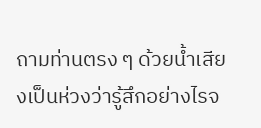ถามท่านตรง ๆ ด้วยน้ำเสียงเป็นห่วงว่ารู้สึกอย่างไรจ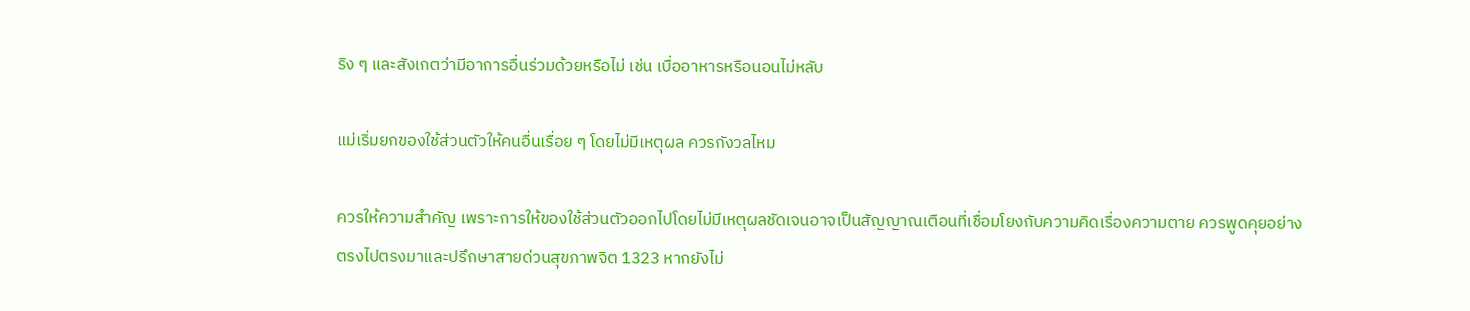ริง ๆ และสังเกตว่ามีอาการอื่นร่วมด้วยหรือไม่ เช่น เบื่ออาหารหรือนอนไม่หลับ

แม่เริ่มยกของใช้ส่วนตัวให้คนอื่นเรื่อย ๆ โดยไม่มีเหตุผล ควรกังวลไหม

ควรให้ความสำคัญ เพราะการให้ของใช้ส่วนตัวออกไปโดยไม่มีเหตุผลชัดเจนอาจเป็นสัญญาณเตือนที่เชื่อมโยงกับความคิดเรื่องความตาย ควรพูดคุยอย่างตรงไปตรงมาและปรึกษาสายด่วนสุขภาพจิต 1323 หากยังไม่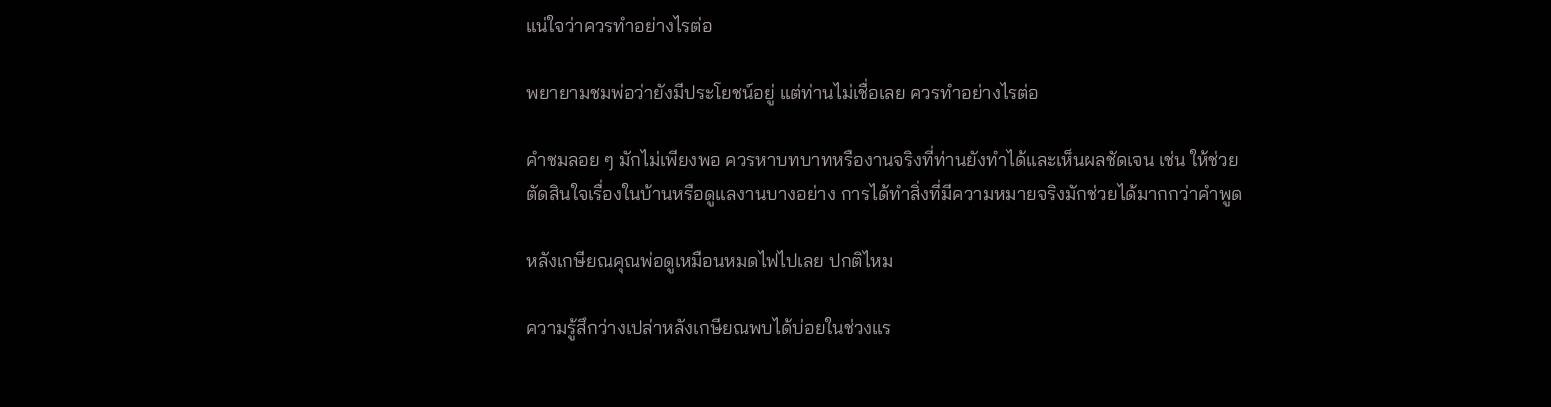แน่ใจว่าควรทำอย่างไรต่อ

พยายามชมพ่อว่ายังมีประโยชน์อยู่ แต่ท่านไม่เชื่อเลย ควรทำอย่างไรต่อ

คำชมลอย ๆ มักไม่เพียงพอ ควรหาบทบาทหรืองานจริงที่ท่านยังทำได้และเห็นผลชัดเจน เช่น ให้ช่วยตัดสินใจเรื่องในบ้านหรือดูแลงานบางอย่าง การได้ทำสิ่งที่มีความหมายจริงมักช่วยได้มากกว่าคำพูด

หลังเกษียณคุณพ่อดูเหมือนหมดไฟไปเลย ปกติไหม

ความรู้สึกว่างเปล่าหลังเกษียณพบได้บ่อยในช่วงแร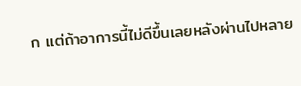ก แต่ถ้าอาการนี้ไม่ดีขึ้นเลยหลังผ่านไปหลาย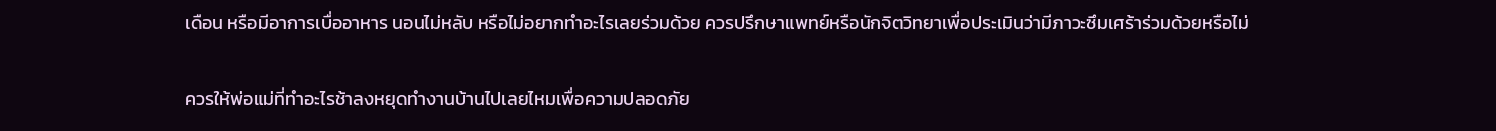เดือน หรือมีอาการเบื่ออาหาร นอนไม่หลับ หรือไม่อยากทำอะไรเลยร่วมด้วย ควรปรึกษาแพทย์หรือนักจิตวิทยาเพื่อประเมินว่ามีภาวะซึมเศร้าร่วมด้วยหรือไม่

ควรให้พ่อแม่ที่ทำอะไรช้าลงหยุดทำงานบ้านไปเลยไหมเพื่อความปลอดภัย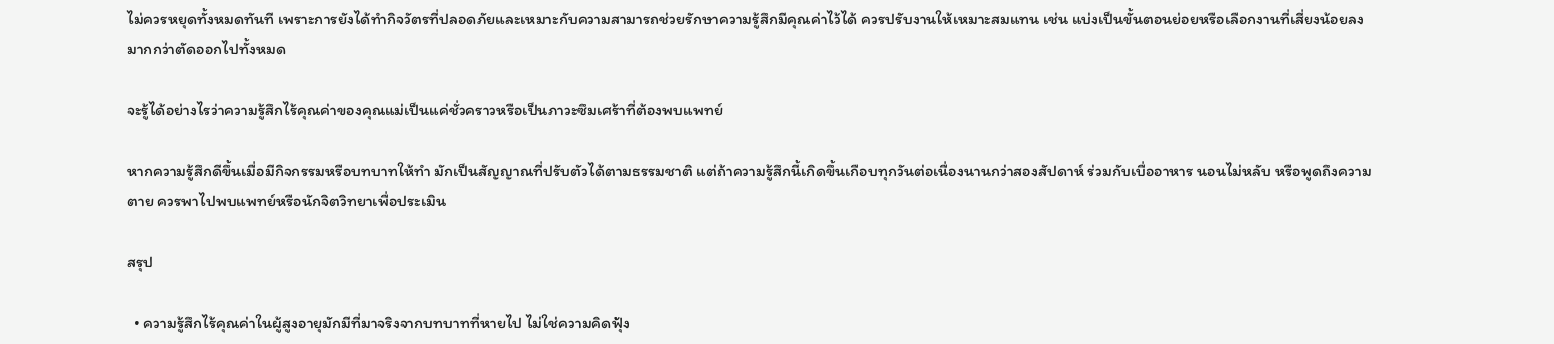ไม่ควรหยุดทั้งหมดทันที เพราะการยังได้ทำกิจวัตรที่ปลอดภัยและเหมาะกับความสามารถช่วยรักษาความรู้สึกมีคุณค่าไว้ได้ ควรปรับงานให้เหมาะสมแทน เช่น แบ่งเป็นขั้นตอนย่อยหรือเลือกงานที่เสี่ยงน้อยลง มากกว่าตัดออกไปทั้งหมด

จะรู้ได้อย่างไรว่าความรู้สึกไร้คุณค่าของคุณแม่เป็นแค่ชั่วคราวหรือเป็นภาวะซึมเศร้าที่ต้องพบแพทย์

หากความรู้สึกดีขึ้นเมื่อมีกิจกรรมหรือบทบาทให้ทำ มักเป็นสัญญาณที่ปรับตัวได้ตามธรรมชาติ แต่ถ้าความรู้สึกนี้เกิดขึ้นเกือบทุกวันต่อเนื่องนานกว่าสองสัปดาห์ ร่วมกับเบื่ออาหาร นอนไม่หลับ หรือพูดถึงความตาย ควรพาไปพบแพทย์หรือนักจิตวิทยาเพื่อประเมิน

สรุป

  • ความรู้สึกไร้คุณค่าในผู้สูงอายุมักมีที่มาจริงจากบทบาทที่หายไป ไม่ใช่ความคิดฟุ้ง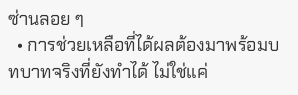ซ่านลอย ๆ
  • การช่วยเหลือที่ได้ผลต้องมาพร้อมบทบาทจริงที่ยังทำได้ ไม่ใช่แค่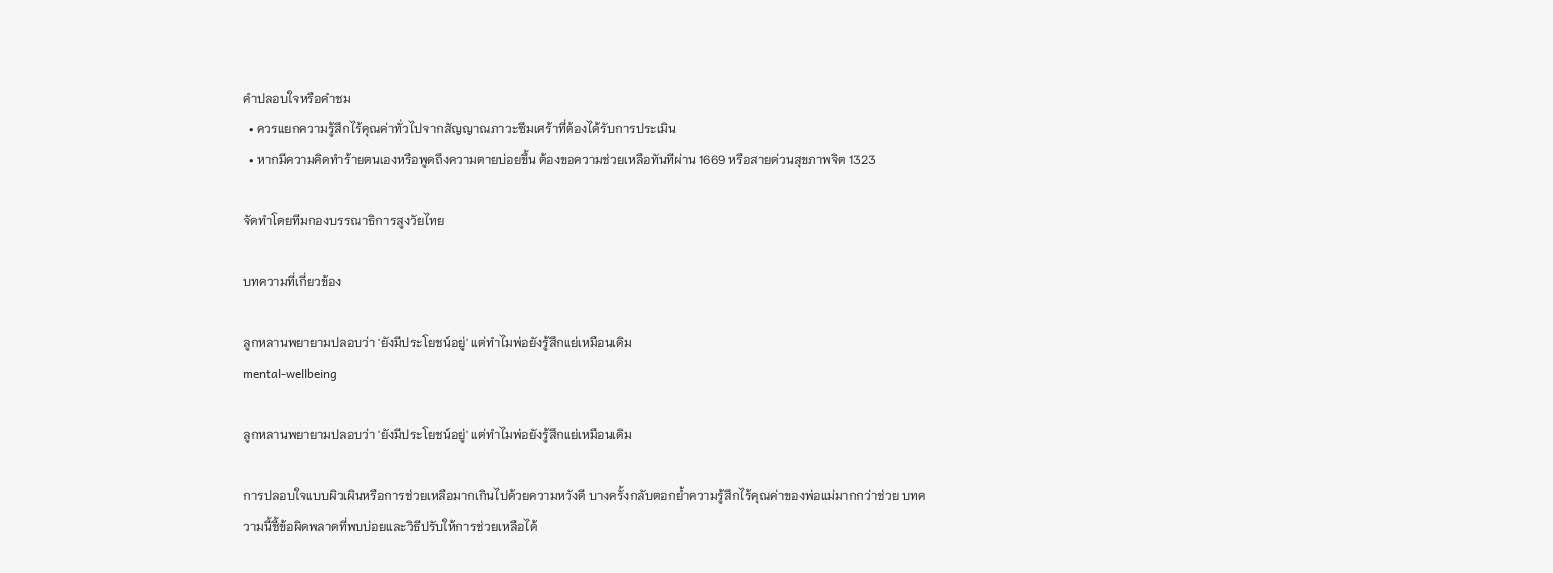คำปลอบใจหรือคำชม
  • ควรแยกความรู้สึกไร้คุณค่าทั่วไปจากสัญญาณภาวะซึมเศร้าที่ต้องได้รับการประเมิน
  • หากมีความคิดทำร้ายตนเองหรือพูดถึงความตายบ่อยขึ้น ต้องขอความช่วยเหลือทันทีผ่าน 1669 หรือสายด่วนสุขภาพจิต 1323

จัดทำโดยทีมกองบรรณาธิการสูงวัยไทย

บทความที่เกี่ยวข้อง

ลูกหลานพยายามปลอบว่า 'ยังมีประโยชน์อยู่' แต่ทำไมพ่อยังรู้สึกแย่เหมือนเดิม
mental-wellbeing

ลูกหลานพยายามปลอบว่า 'ยังมีประโยชน์อยู่' แต่ทำไมพ่อยังรู้สึกแย่เหมือนเดิม

การปลอบใจแบบผิวเผินหรือการช่วยเหลือมากเกินไปด้วยความหวังดี บางครั้งกลับตอกย้ำความรู้สึกไร้คุณค่าของพ่อแม่มากกว่าช่วย บทความนี้ชี้ข้อผิดพลาดที่พบบ่อยและวิธีปรับให้การช่วยเหลือได้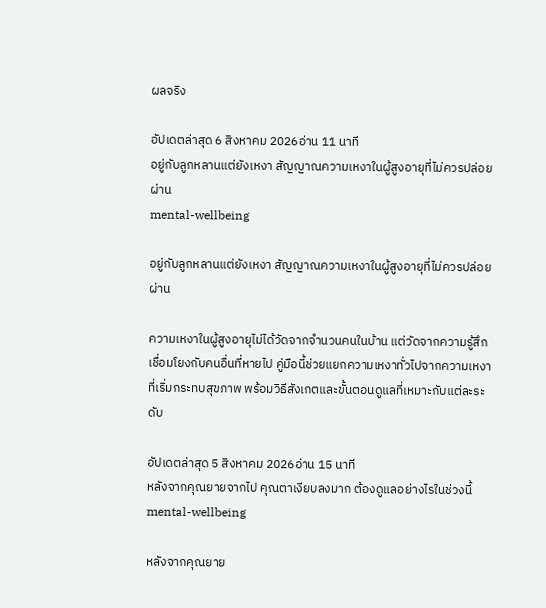ผลจริง

อัปเดตล่าสุด 6 สิงหาคม 2026อ่าน 11 นาที
อยู่กับลูกหลานแต่ยังเหงา สัญญาณความเหงาในผู้สูงอายุที่ไม่ควรปล่อยผ่าน
mental-wellbeing

อยู่กับลูกหลานแต่ยังเหงา สัญญาณความเหงาในผู้สูงอายุที่ไม่ควรปล่อยผ่าน

ความเหงาในผู้สูงอายุไม่ได้วัดจากจำนวนคนในบ้าน แต่วัดจากความรู้สึกเชื่อมโยงกับคนอื่นที่หายไป คู่มือนี้ช่วยแยกความเหงาทั่วไปจากความเหงาที่เริ่มกระทบสุขภาพ พร้อมวิธีสังเกตและขั้นตอนดูแลที่เหมาะกับแต่ละระดับ

อัปเดตล่าสุด 5 สิงหาคม 2026อ่าน 15 นาที
หลังจากคุณยายจากไป คุณตาเงียบลงมาก ต้องดูแลอย่างไรในช่วงนี้
mental-wellbeing

หลังจากคุณยาย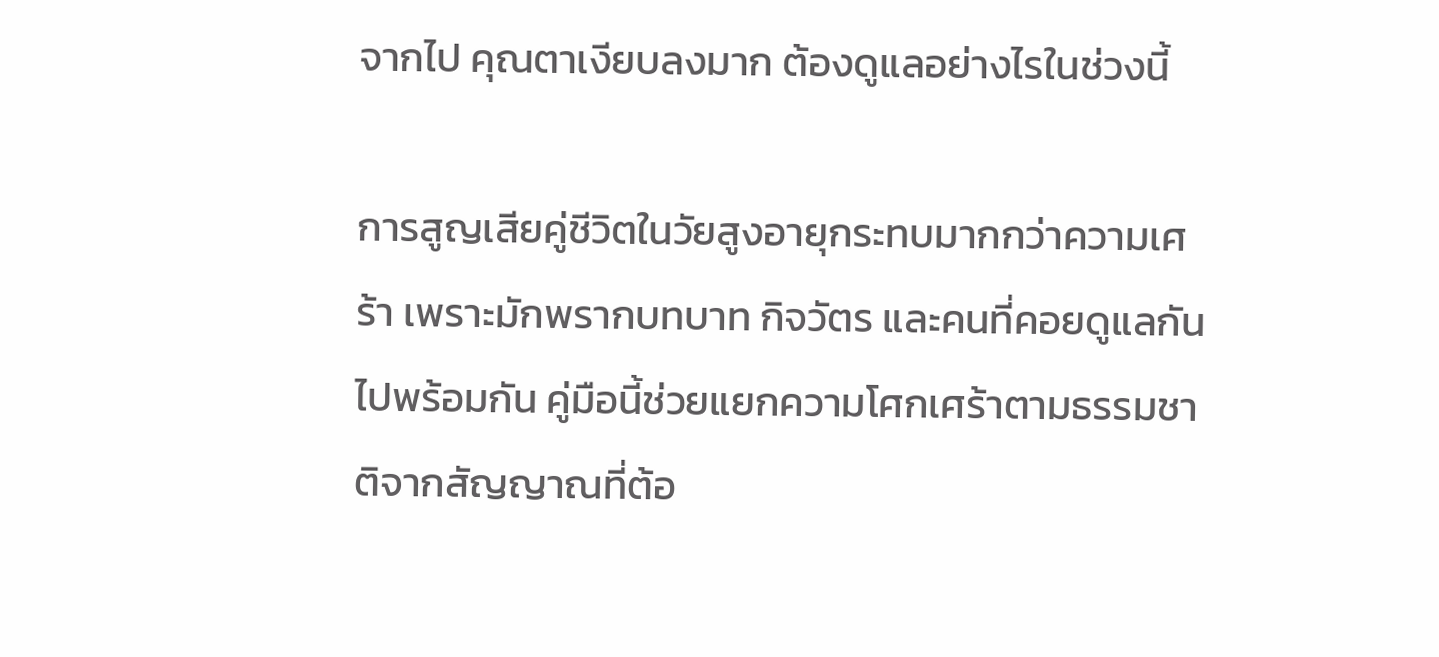จากไป คุณตาเงียบลงมาก ต้องดูแลอย่างไรในช่วงนี้

การสูญเสียคู่ชีวิตในวัยสูงอายุกระทบมากกว่าความเศร้า เพราะมักพรากบทบาท กิจวัตร และคนที่คอยดูแลกันไปพร้อมกัน คู่มือนี้ช่วยแยกความโศกเศร้าตามธรรมชาติจากสัญญาณที่ต้อ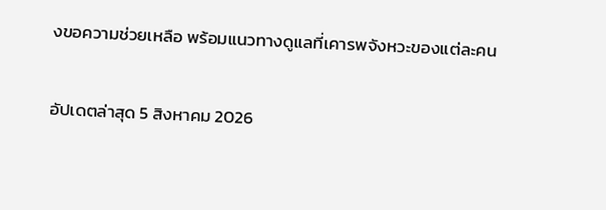งขอความช่วยเหลือ พร้อมแนวทางดูแลที่เคารพจังหวะของแต่ละคน

อัปเดตล่าสุด 5 สิงหาคม 2026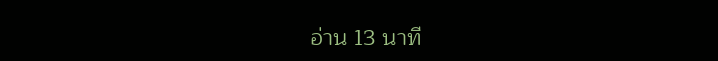อ่าน 13 นาที